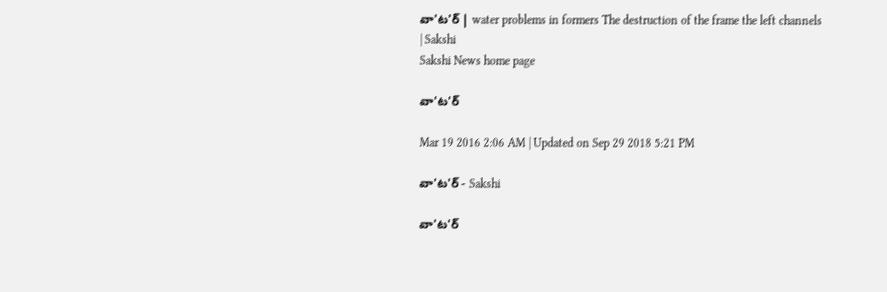వా'ట'ర్ | water problems in formers The destruction of the frame the left channels | Sakshi
Sakshi News home page

వా'ట'ర్

Mar 19 2016 2:06 AM | Updated on Sep 29 2018 5:21 PM

వా'ట'ర్ - Sakshi

వా'ట'ర్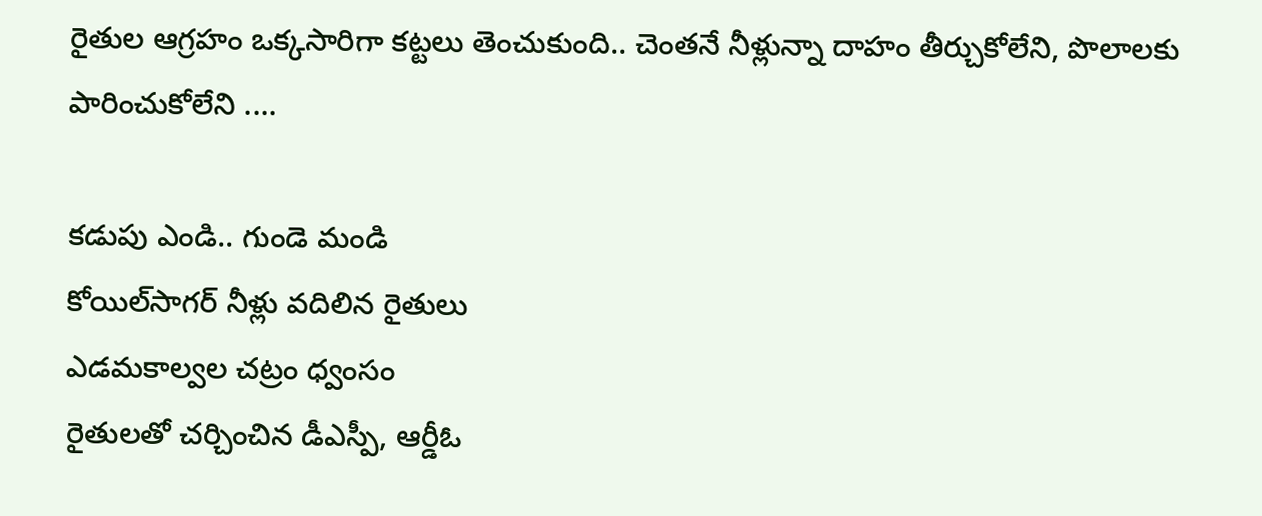రైతుల ఆగ్రహం ఒక్కసారిగా కట్టలు తెంచుకుంది.. చెంతనే నీళ్లున్నా దాహం తీర్చుకోలేని, పొలాలకు పారించుకోలేని ....

కడుపు ఎండి.. గుండె మండి
కోయిల్‌సాగర్ నీళ్లు వదిలిన రైతులు
ఎడమకాల్వల చట్రం ధ్వంసం
రైతులతో చర్చించిన డీఎస్పీ, ఆర్డీఓ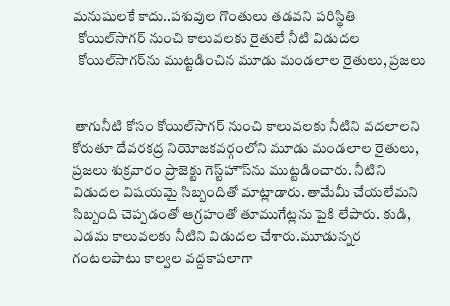మనుషులకే కాదు..పశువుల గొంతులు తడవని పరిస్థితి
  కోయిల్‌సాగర్ నుంచి కాలువలకు రైతులే నీటి విడుదల
  కోయిల్‌సాగర్‌ను ముట్టడించిన మూడు మండలాల రైతులు, ప్రజలు


 తాగునీటి కోసం కోయిల్‌సాగర్ నుంచి కాలువలకు నీటిని వదలాలని కోరుతూ దేవరకద్ర నియోజకవర్గంలోని మూడు మండలాల రైతులు, ప్రజలు శుక్రవారం ప్రాజెక్టు గెస్ట్‌హౌస్‌ను ముట్టడించారు. నీటిని విడుదల విషయమై సిబ్బందితో మాట్లాడారు. తామేమీ చేయలేమని  సిబ్బంది చెప్పడంతో ఆగ్రహంతో తూముగేట్లను పైకి లేపారు. కుడి, ఎడమ కాలువలకు నీటిని విడుదల చేశారు.మూడున్నర గంటలపాటు కాల్వల వద్దకాపలాగా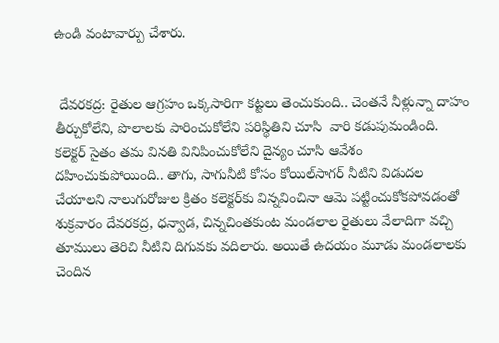ఉండి వంటావార్పు చేశారు.


 దేవరకద్ర: రైతుల ఆగ్రహం ఒక్కసారిగా కట్టలు తెంచుకుంది.. చెంతనే నీళ్లున్నా దాహం తీర్చుకోలేని, పొలాలకు పారించుకోలేని పరిస్థితిని చూసి  వారి కడుపుమండింది. కలెక్టర్ సైతం తమ వినతి వినిపించుకోలేని దైన్యం చూసి ఆవేశం దహించుకుపోయింది.. తాగు, సాగునీటి కోసం కోయిల్‌సాగర్ నీటిని విడుదల చేయాలని నాలుగురోజుల క్రితం కలెక్టర్‌కు విన్నవించినా ఆమె పట్టించుకోకపోవడంతో శుక్రవారం దేవరకద్ర, ధన్వాడ, చిన్నచింతకుంట మండలాల రైతులు వేలాదిగా వచ్చి తూములు తెరిచి నీటిని దిగువకు వదిలారు. అయితే ఉదయం మూడు మండలాలకు చెందిన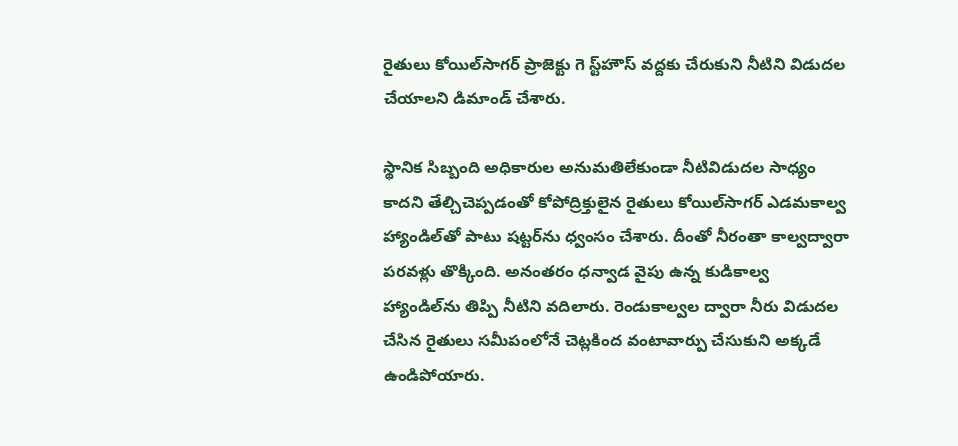రైతులు కోయిల్‌సాగర్ ప్రాజెక్టు గె స్ట్‌హౌస్ వద్దకు చేరుకుని నీటిని విడుదల చేయాలని డిమాండ్ చేశారు.

స్థానిక సిబ్బంది అధికారుల అనుమతిలేకుండా నీటివిడుదల సాధ్యం కాదని తేల్చిచెప్పడంతో కోపోద్రిక్తులైన రైతులు కోయిల్‌సాగర్ ఎడమకాల్వ హ్యాండిల్‌తో పాటు షట్టర్‌ను ధ్వంసం చేశారు. దీంతో నీరంతా కాల్వద్వారా పరవళ్లు తొక్కింది. అనంతరం ధన్వాడ వైపు ఉన్న కుడికాల్వ హ్యాండిల్‌ను తిప్పి నీటిని వదిలారు. రెండుకాల్వల ద్వారా నీరు విడుదల చేసిన రైతులు సమీపంలోనే చెట్లకింద వంటావార్పు చేసుకుని అక్కడే ఉండిపోయారు.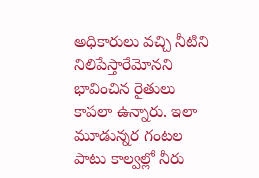అధికారులు వచ్చి నీటిని నిలిపేస్తారేమోనని భావించిన రైతులు కాపలా ఉన్నారు. ఇలా మూడున్నర గంటల పాటు కాల్వల్లో నీరు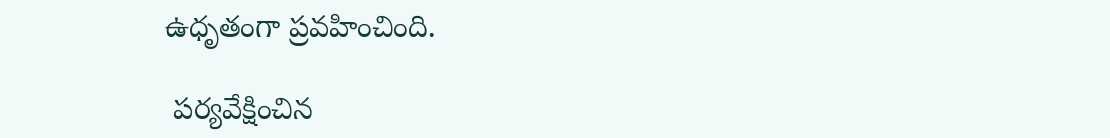ఉధృతంగా ప్రవహించింది.

 పర్యవేక్షించిన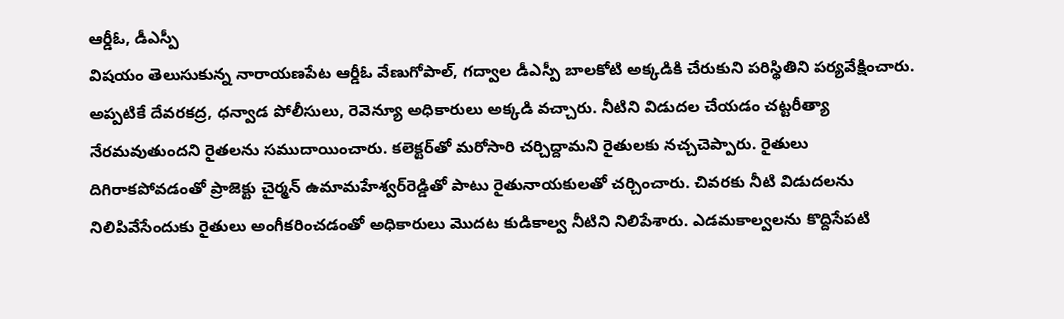ఆర్డీఓ, డీఎస్పీ
విషయం తెలుసుకున్న నారాయణపేట ఆర్డీఓ వేణుగోపాల్, గద్వాల డీఎస్పీ బాలకోటి అక్కడికి చేరుకుని పరిస్థితిని పర్యవేక్షించారు. అప్పటికే దేవరకద్ర, ధన్వాడ పోలీసులు, రెవెన్యూ అధికారులు అక్కడి వచ్చారు. నీటిని విడుదల చేయడం చట్టరీత్యా నేరమవుతుందని రైతలను సముదాయించారు. కలెక్టర్‌తో మరోసారి చర్చిద్దామని రైతులకు నచ్చచెప్పారు. రైతులు దిగిరాకపోవడంతో ప్రాజెక్టు చైర్మన్ ఉమామహేశ్వర్‌రెడ్డితో పాటు రైతునాయకులతో చర్చించారు. చివరకు నీటి విడుదలను నిలిపివేసేందుకు రైతులు అంగీకరించడంతో అధికారులు మొదట కుడికాల్వ నీటిని నిలిపేశారు. ఎడమకాల్వలను కొద్దిసేపటి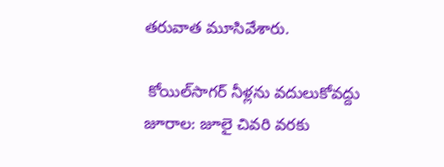తరువాత మూసివేశారు.

 కోయిల్‌సాగర్ నీళ్లను వదులుకోవద్దు
జూరాల: జూలై చివరి వరకు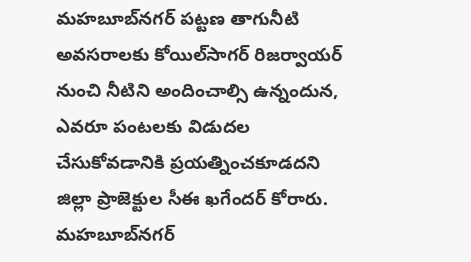మహబూబ్‌నగర్ పట్టణ తాగునీటి అవసరాలకు కోయిల్‌సాగర్ రిజర్వాయర్ నుంచి నీటిని అందించాల్సి ఉన్నందున, ఎవరూ పంటలకు విడుదల చేసుకోవడానికి ప్రయత్నించకూడదని జిల్లా ప్రాజెక్టుల సీఈ ఖగేందర్ కోరారు. మహబూబ్‌నగర్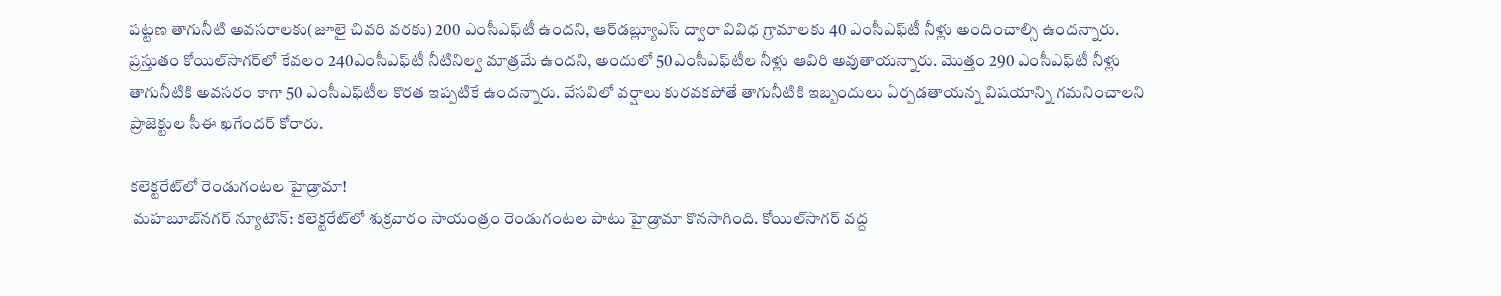పట్టణ తాగునీటి అవసరాలకు(జూలై చివరి వరకు) 200 ఎంసీఎఫ్‌టీ ఉందని, ఆర్‌డబ్ల్యూఎస్ ద్వారా వివిధ గ్రామాలకు 40 ఎంసీఎఫ్‌టీ నీళ్లు అందించాల్సి ఉందన్నారు. ప్రస్తుతం కోయిల్‌సాగర్‌లో కేవలం 240ఎంసీఎఫ్‌టీ నీటినిల్వ మాత్రమే ఉందని, అందులో 50ఎంసీఎఫ్‌టీల నీళ్లు ఆవిరి అవుతాయన్నారు. మొత్తం 290 ఎంసీఎఫ్‌టీ నీళ్లు తాగునీటికి అవసరం కాగా 50 ఎంసీఎఫ్‌టీల కొరత ఇప్పటికే ఉందన్నారు. వేసవిలో వర్షాలు కురవకపోతే తాగునీటికి ఇబ్బందులు ఏర్పడతాయన్న విషయాన్ని గమనించాలని ప్రాజెక్టుల సీఈ ఖగేందర్ కోరారు.

కలెక్టరేట్‌లో రెండుగంటల హైడ్రామా!
 మహబూబ్‌నగర్ న్యూటౌన్: కలెక్టరేట్‌లో శుక్రవారం సాయంత్రం రెండుగంటల పాటు హైడ్రామా కొనసాగింది. కోయిల్‌సాగర్ వద్ద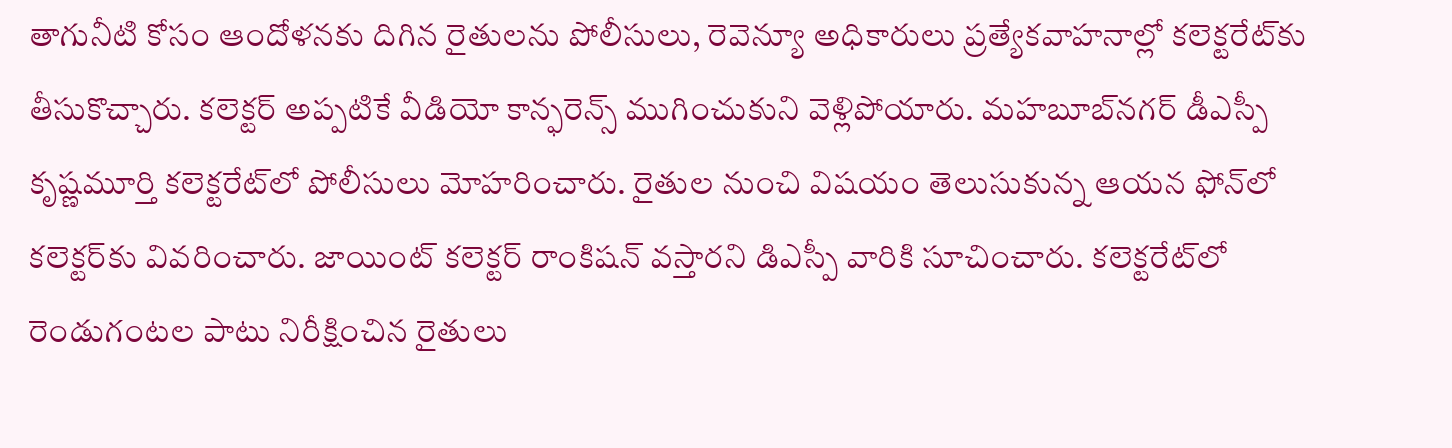తాగునీటి కోసం ఆందోళనకు దిగిన రైతులను పోలీసులు, రెవెన్యూ అధికారులు ప్రత్యేకవాహనాల్లో కలెక్టరేట్‌కు తీసుకొచ్చారు. కలెక్టర్ అప్పటికే వీడియో కాన్ఫరెన్స్ ముగించుకుని వెళ్లిపోయారు. మహబూబ్‌నగర్ డీఎస్పీ కృష్ణమూర్తి కలెక్టరేట్‌లో పోలీసులు మోహరించారు. రైతుల నుంచి విషయం తెలుసుకున్న ఆయన ఫోన్‌లో కలెక్టర్‌కు వివరించారు. జాయింట్ కలెక్టర్ రాంకిషన్ వస్తారని డిఎస్పీ వారికి సూచించారు. కలెక్టరేట్‌లో రెండుగంటల పాటు నిరీక్షించిన రైతులు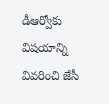డీఆర్వోకు విషయాన్ని వివరించి జేసీ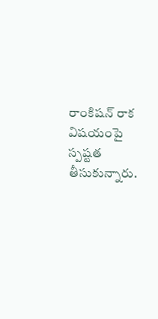రాంకిషన్ రాక విషయంపై స్పష్టత తీసుకున్నారు.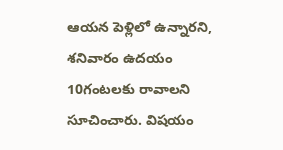ఆయన పెళ్లిలో ఉన్నారని, శనివారం ఉదయం 10గంటలకు రావాలని సూచించారు. విషయం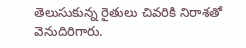తెలుసుకున్న రైతులు చివరికి నిరాశతో వెనుదిరిగారు.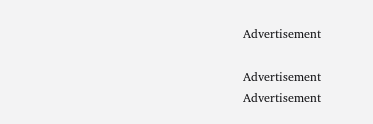Advertisement

Advertisement
Advertisement